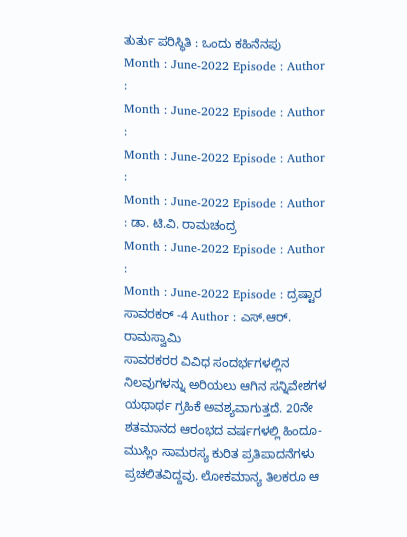ತುರ್ತು ಪರಿಸ್ಥಿತಿ : ಒಂದು ಕಹಿನೆನಪು
Month : June-2022 Episode : Author :
Month : June-2022 Episode : Author :
Month : June-2022 Episode : Author :
Month : June-2022 Episode : Author : ಡಾ. ಟಿ.ವಿ. ರಾಮಚಂದ್ರ
Month : June-2022 Episode : Author :
Month : June-2022 Episode : ದ್ರಷ್ಟಾರ ಸಾವರಕರ್ -4 Author : ಎಸ್.ಆರ್. ರಾಮಸ್ವಾಮಿ
ಸಾವರಕರರ ವಿವಿಧ ಸಂದರ್ಭಗಳಲ್ಲಿನ ನಿಲವುಗಳನ್ನು ಅರಿಯಲು ಆಗಿನ ಸನ್ನಿವೇಶಗಳ ಯಥಾರ್ಥ ಗ್ರಹಿಕೆ ಅವಶ್ಯವಾಗುತ್ತದೆ. 20ನೇ ಶತಮಾನದ ಆರಂಭದ ವರ್ಷಗಳಲ್ಲಿ ಹಿಂದೂ-ಮುಸ್ಲಿಂ ಸಾಮರಸ್ಯ ಕುರಿತ ಪ್ರತಿಪಾದನೆಗಳು ಪ್ರಚಲಿತವಿದ್ದವು. ಲೋಕಮಾನ್ಯ ತಿಲಕರೂ ಆ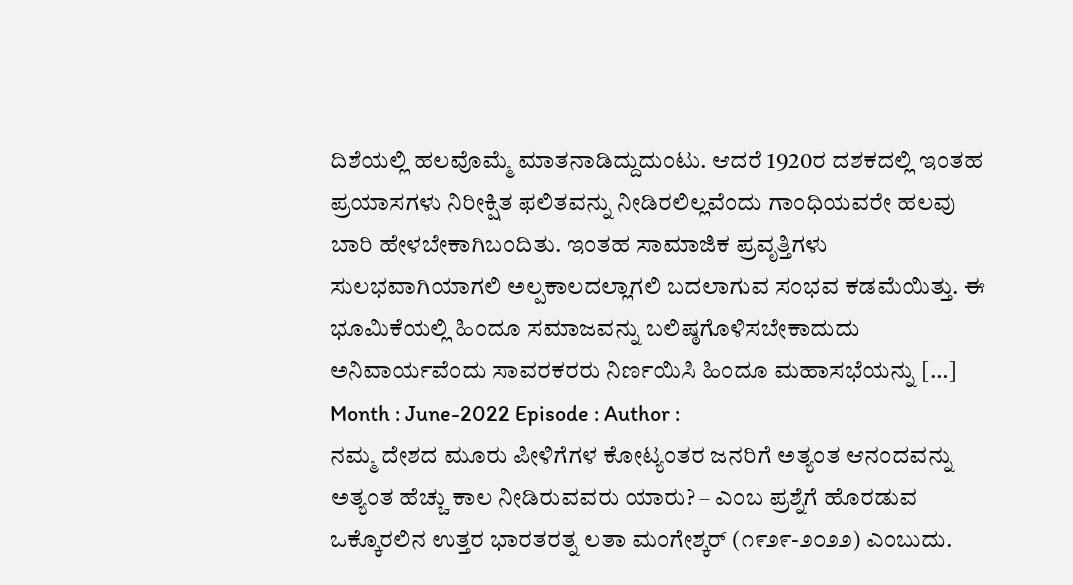ದಿಶೆಯಲ್ಲಿ ಹಲವೊಮ್ಮೆ ಮಾತನಾಡಿದ್ದುದುಂಟು. ಆದರೆ 1920ರ ದಶಕದಲ್ಲಿ ಇಂತಹ ಪ್ರಯಾಸಗಳು ನಿರೀಕ್ಷಿತ ಫಲಿತವನ್ನು ನೀಡಿರಲಿಲ್ಲವೆಂದು ಗಾಂಧಿಯವರೇ ಹಲವು ಬಾರಿ ಹೇಳಬೇಕಾಗಿಬಂದಿತು. ಇಂತಹ ಸಾಮಾಜಿಕ ಪ್ರವೃತ್ತಿಗಳು ಸುಲಭವಾಗಿಯಾಗಲಿ ಅಲ್ಪಕಾಲದಲ್ಲಾಗಲಿ ಬದಲಾಗುವ ಸಂಭವ ಕಡಮೆಯಿತ್ತು. ಈ ಭೂಮಿಕೆಯಲ್ಲಿ ಹಿಂದೂ ಸಮಾಜವನ್ನು ಬಲಿಷ್ಠಗೊಳಿಸಬೇಕಾದುದು ಅನಿವಾರ್ಯವೆಂದು ಸಾವರಕರರು ನಿರ್ಣಯಿಸಿ ಹಿಂದೂ ಮಹಾಸಭೆಯನ್ನು […]
Month : June-2022 Episode : Author :
ನಮ್ಮ ದೇಶದ ಮೂರು ಪೀಳಿಗೆಗಳ ಕೋಟ್ಯಂತರ ಜನರಿಗೆ ಅತ್ಯಂತ ಆನಂದವನ್ನು ಅತ್ಯಂತ ಹೆಚ್ಚು ಕಾಲ ನೀಡಿರುವವರು ಯಾರು? – ಎಂಬ ಪ್ರಶ್ನೆಗೆ ಹೊರಡುವ ಒಕ್ಕೊರಲಿನ ಉತ್ತರ ಭಾರತರತ್ನ ಲತಾ ಮಂಗೇಶ್ಕರ್ (೧೯೨೯-೨೦೨೨) ಎಂಬುದು.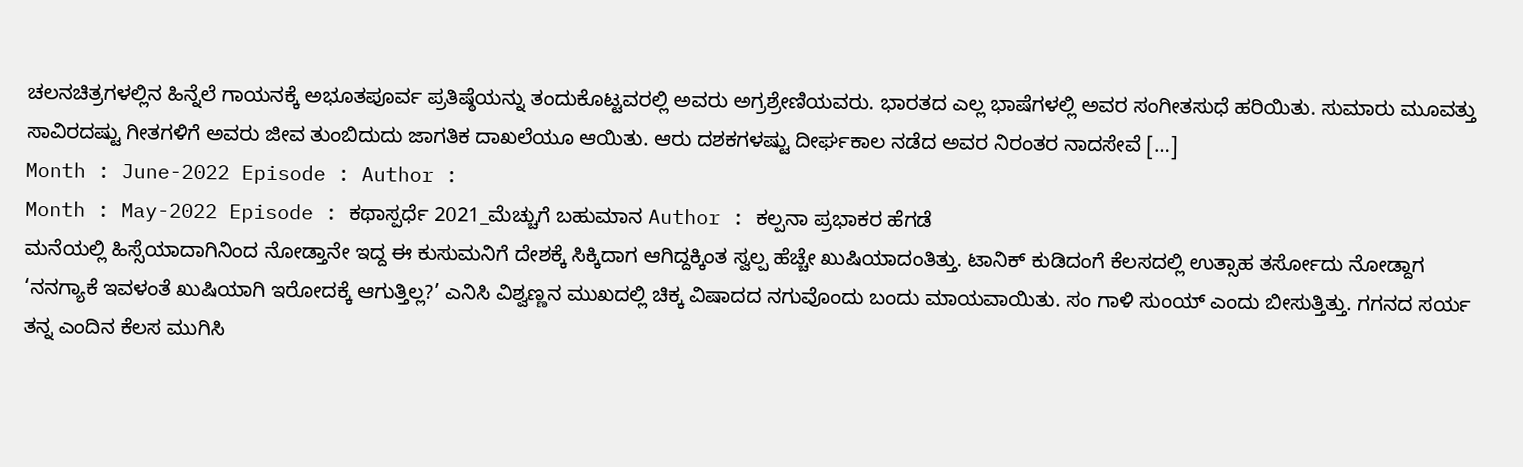ಚಲನಚಿತ್ರಗಳಲ್ಲಿನ ಹಿನ್ನೆಲೆ ಗಾಯನಕ್ಕೆ ಅಭೂತಪೂರ್ವ ಪ್ರತಿಷ್ಠೆಯನ್ನು ತಂದುಕೊಟ್ಟವರಲ್ಲಿ ಅವರು ಅಗ್ರಶ್ರೇಣಿಯವರು. ಭಾರತದ ಎಲ್ಲ ಭಾಷೆಗಳಲ್ಲಿ ಅವರ ಸಂಗೀತಸುಧೆ ಹರಿಯಿತು. ಸುಮಾರು ಮೂವತ್ತು ಸಾವಿರದಷ್ಟು ಗೀತಗಳಿಗೆ ಅವರು ಜೀವ ತುಂಬಿದುದು ಜಾಗತಿಕ ದಾಖಲೆಯೂ ಆಯಿತು. ಆರು ದಶಕಗಳಷ್ಟು ದೀರ್ಘಕಾಲ ನಡೆದ ಅವರ ನಿರಂತರ ನಾದಸೇವೆ […]
Month : June-2022 Episode : Author :
Month : May-2022 Episode : ಕಥಾಸ್ಪರ್ಧೆ 2021_ಮೆಚ್ಚುಗೆ ಬಹುಮಾನ Author : ಕಲ್ಪನಾ ಪ್ರಭಾಕರ ಹೆಗಡೆ
ಮನೆಯಲ್ಲಿ ಹಿಸ್ಸೆಯಾದಾಗಿನಿಂದ ನೋಡ್ತಾನೇ ಇದ್ದ ಈ ಕುಸುಮನಿಗೆ ದೇಶಕ್ಕೆ ಸಿಕ್ಕಿದಾಗ ಆಗಿದ್ದಕ್ಕಿಂತ ಸ್ವಲ್ಪ ಹೆಚ್ಚೇ ಖುಷಿಯಾದಂತಿತ್ತು. ಟಾನಿಕ್ ಕುಡಿದಂಗೆ ಕೆಲಸದಲ್ಲಿ ಉತ್ಸಾಹ ತರ್ಸೋದು ನೋಡ್ದಾಗ ‘ನನಗ್ಯಾಕೆ ಇವಳಂತೆ ಖುಷಿಯಾಗಿ ಇರೋದಕ್ಕೆ ಆಗುತ್ತಿಲ್ಲ?’ ಎನಿಸಿ ವಿಶ್ವಣ್ಣನ ಮುಖದಲ್ಲಿ ಚಿಕ್ಕ ವಿಷಾದದ ನಗುವೊಂದು ಬಂದು ಮಾಯವಾಯಿತು. ಸಂ ಗಾಳಿ ಸುಂಯ್ ಎಂದು ಬೀಸುತ್ತಿತ್ತು. ಗಗನದ ಸರ್ಯ ತನ್ನ ಎಂದಿನ ಕೆಲಸ ಮುಗಿಸಿ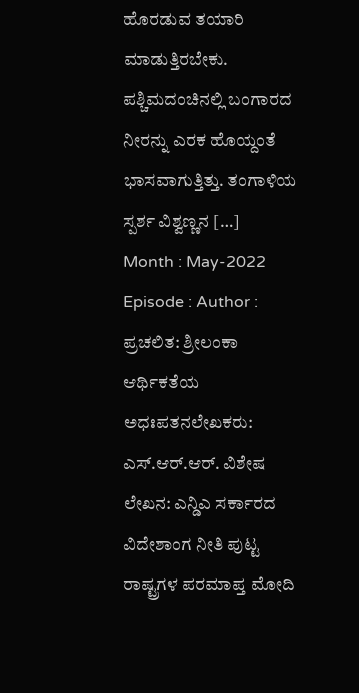ಹೊರಡುವ ತಯಾರಿ ಮಾಡುತ್ತಿರಬೇಕು. ಪಶ್ಚಿಮದಂಚಿನಲ್ಲಿ ಬಂಗಾರದ ನೀರನ್ನು ಎರಕ ಹೊಯ್ದಂತೆ ಭಾಸವಾಗುತ್ತಿತ್ತು. ತಂಗಾಳಿಯ ಸ್ಪರ್ಶ ವಿಶ್ವಣ್ಣನ […]
Month : May-2022 Episode : Author :
ಪ್ರಚಲಿತ: ಶ್ರೀಲಂಕಾ ಆರ್ಥಿಕತೆಯ ಅಧಃಪತನಲೇಖಕರು: ಎಸ್.ಆರ್.ಆರ್. ವಿಶೇಷ ಲೇಖನ: ಎನ್ಡಿಎ ಸರ್ಕಾರದ ವಿದೇಶಾಂಗ ನೀತಿ ಪುಟ್ಟ ರಾಷ್ಟ್ರಗಳ ಪರಮಾಪ್ತ ಮೋದಿ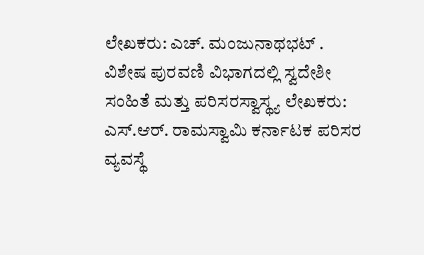ಲೇಖಕರು: ಎಚ್. ಮಂಜುನಾಥಭಟ್ . ವಿಶೇಷ ಪುರವಣಿ ವಿಭಾಗದಲ್ಲಿ ಸ್ವದೇಶೀ ಸಂಹಿತೆ ಮತ್ತು ಪರಿಸರಸ್ವಾಸ್ಥ್ಯ ಲೇಖಕರು: ಎಸ್.ಆರ್. ರಾಮಸ್ವಾಮಿ ಕರ್ನಾಟಕ ಪರಿಸರ ವ್ಯವಸ್ಥೆ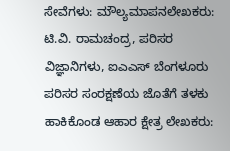ಸೇವೆಗಳು: ಮೌಲ್ಯಮಾಪನಲೇಖಕರು: ಟಿ.ವಿ. ರಾಮಚಂದ್ರ, ಪರಿಸರ ವಿಜ್ಞಾನಿಗಳು, ಐಎಎಸ್ ಬೆಂಗಳೂರು ಪರಿಸರ ಸಂರಕ್ಷಣೆಯ ಜೊತೆಗೆ ತಳಕು ಹಾಕಿಕೊಂಡ ಆಹಾರ ಕ್ಷೇತ್ರ ಲೇಖಕರು: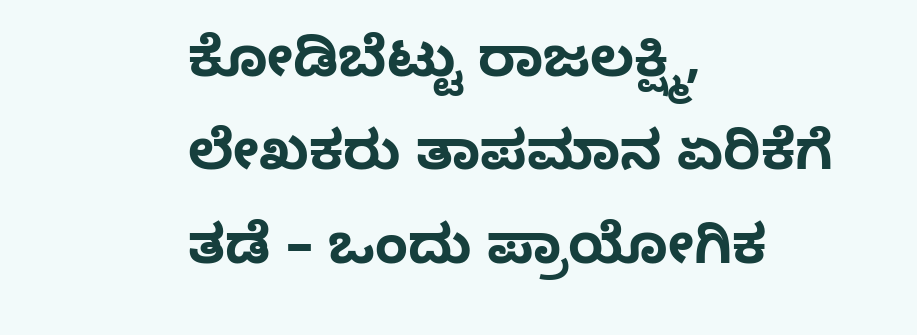ಕೋಡಿಬೆಟ್ಟು ರಾಜಲಕ್ಷ್ಮಿ, ಲೇಖಕರು ತಾಪಮಾನ ಏರಿಕೆಗೆ ತಡೆ – ಒಂದು ಪ್ರಾಯೋಗಿಕ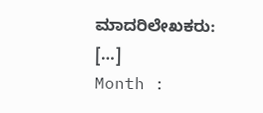ಮಾದರಿಲೇಖಕರು: […]
Month :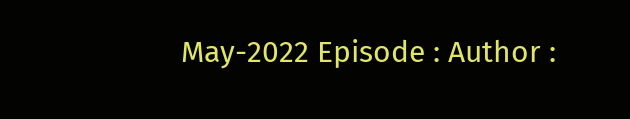May-2022 Episode : Author :